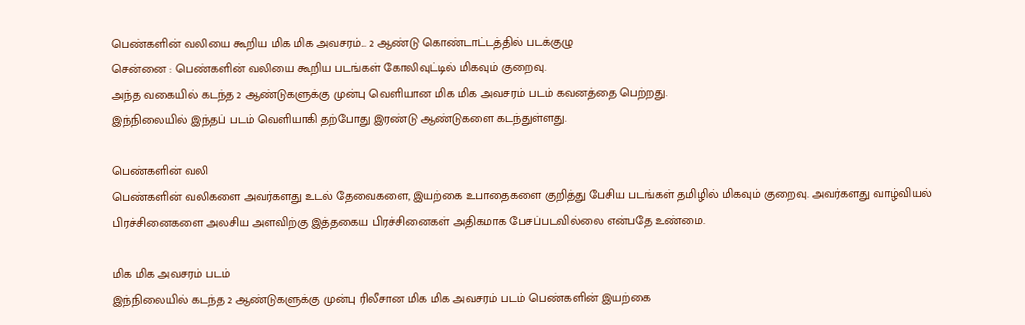பெண்களின் வலியை கூறிய மிக மிக அவசரம்... 2 ஆண்டு கொண்டாட்டத்தில் படக்குழு
சென்னை : பெண்களின் வலியை கூறிய படங்கள் கோலிவுட்டில் மிகவும் குறைவு.
அந்த வகையில் கடந்த 2 ஆண்டுகளுக்கு முன்பு வெளியான மிக மிக அவசரம் படம் கவனத்தை பெற்றது.
இந்நிலையில் இந்தப் படம் வெளியாகி தற்போது இரண்டு ஆண்டுகளை கடந்துள்ளது.

பெண்களின் வலி
பெண்களின் வலிகளை அவர்களது உடல் தேவைகளை, இயற்கை உபாதைகளை குறித்து பேசிய படங்கள் தமிழில் மிகவும் குறைவு. அவர்களது வாழ்வியல் பிரச்சினைகளை அலசிய அளவிற்கு இத்தகைய பிரச்சினைகள் அதிகமாக பேசப்படவில்லை என்பதே உண்மை.

மிக மிக அவசரம் படம்
இந்நிலையில் கடந்த 2 ஆண்டுகளுக்கு முன்பு ரிலீசான மிக மிக அவசரம் படம் பெண்களின் இயற்கை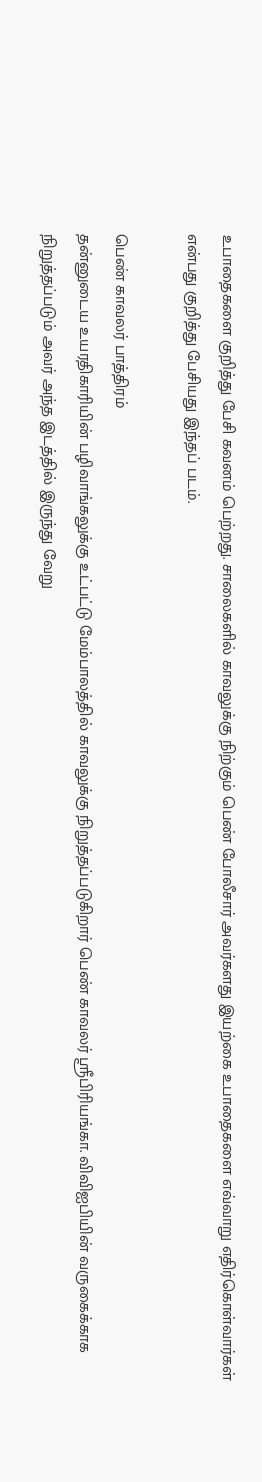உபாதைகளை குறித்து பேசி கவனம் பெற்றது. சாலைகளில் காவலுக்கு நிற்கும் பெண் போலீசார் அவர்களது இயற்கை உபாதைகளை எவ்வாறு எதிர்கொள்வார்கள் என்பது குறித்து பேசியது இந்தப் படம்.

பெண் காவலர் பாத்திரம்
தன்னுடைய உயரதிகாரியின் பழிவாங்கலுக்கு உட்பட்டு மேம்பாலத்தில் காவலுக்கு நிறுத்தப்படுகிறார் பெண் காவலர் ஸ்ரீபிரியங்கா. விவிஐபியின் வருகைக்காக நிறுத்தப்படும் அவர் அந்த இடத்தில் இருந்து வேறு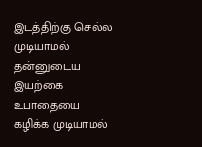இடத்திற்கு செல்ல முடியாமல் தன்னுடைய இயற்கை உபாதையை கழிக்க முடியாமல்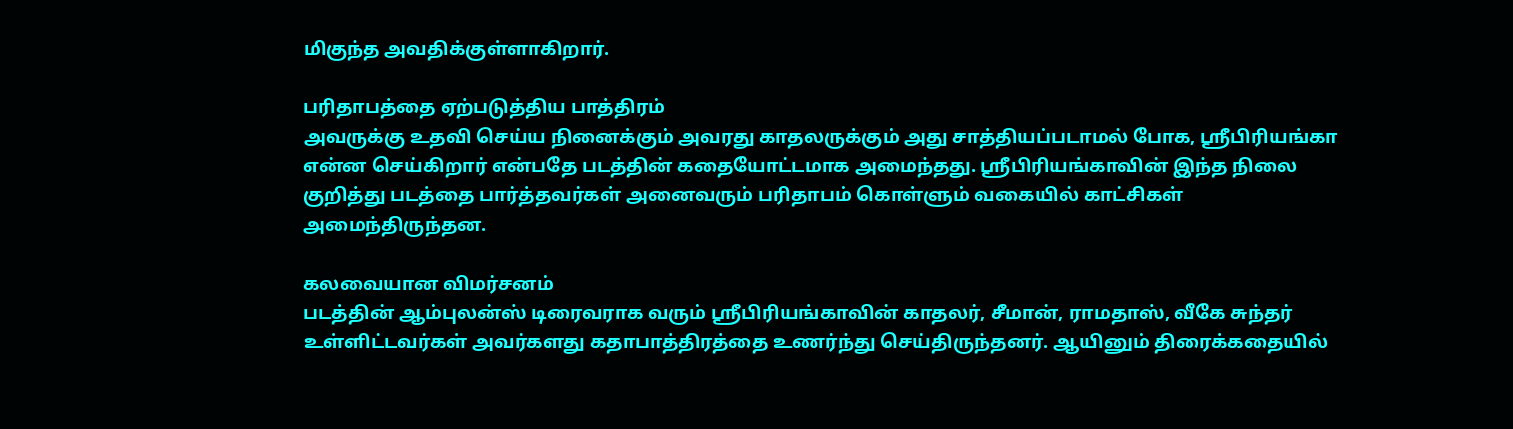மிகுந்த அவதிக்குள்ளாகிறார்.

பரிதாபத்தை ஏற்படுத்திய பாத்திரம்
அவருக்கு உதவி செய்ய நினைக்கும் அவரது காதலருக்கும் அது சாத்தியப்படாமல் போக, ஸ்ரீபிரியங்கா என்ன செய்கிறார் என்பதே படத்தின் கதையோட்டமாக அமைந்தது. ஸ்ரீபிரியங்காவின் இந்த நிலை குறித்து படத்தை பார்த்தவர்கள் அனைவரும் பரிதாபம் கொள்ளும் வகையில் காட்சிகள் அமைந்திருந்தன.

கலவையான விமர்சனம்
படத்தின் ஆம்புலன்ஸ் டிரைவராக வரும் ஸ்ரீபிரியங்காவின் காதலர், சீமான், ராமதாஸ், வீகே சுந்தர் உள்ளிட்டவர்கள் அவர்களது கதாபாத்திரத்தை உணர்ந்து செய்திருந்தனர். ஆயினும் திரைக்கதையில்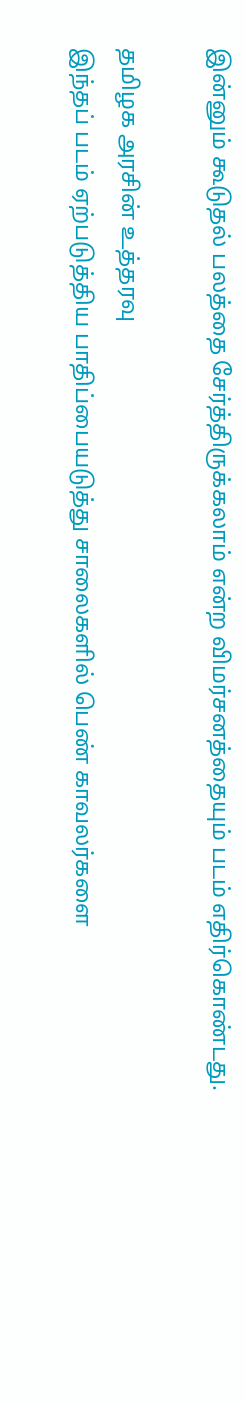இன்னும் கூடுதல் பலத்தை சேர்த்திருக்கலாம் என்ற விமர்சனத்தையும் படம் எதிர்கொண்டது.

தமிழக அரசின் உத்தரவு
இந்தப் படம் ஏற்படுத்திய பாதிப்பையடுத்து சாலைகளில் பெண் காவலர்களை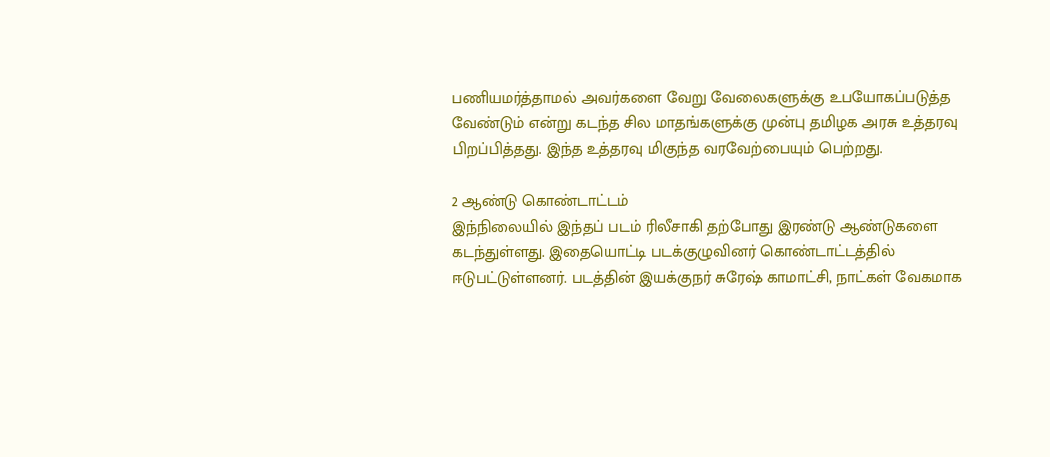பணியமர்த்தாமல் அவர்களை வேறு வேலைகளுக்கு உபயோகப்படுத்த வேண்டும் என்று கடந்த சில மாதங்களுக்கு முன்பு தமிழக அரசு உத்தரவு பிறப்பித்தது. இந்த உத்தரவு மிகுந்த வரவேற்பையும் பெற்றது.

2 ஆண்டு கொண்டாட்டம்
இந்நிலையில் இந்தப் படம் ரிலீசாகி தற்போது இரண்டு ஆண்டுகளை கடந்துள்ளது. இதையொட்டி படக்குழுவினர் கொண்டாட்டத்தில் ஈடுபட்டுள்ளனர். படத்தின் இயக்குநர் சுரேஷ் காமாட்சி, நாட்கள் வேகமாக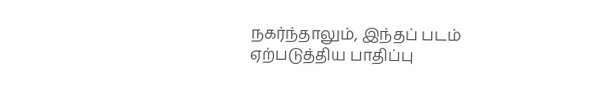நகர்ந்தாலும், இந்தப் படம் ஏற்படுத்திய பாதிப்பு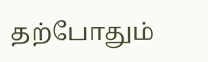தற்போதும்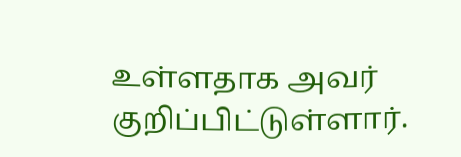உள்ளதாக அவர் குறிப்பிட்டுள்ளார்.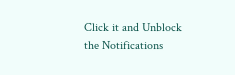Click it and Unblock the Notifications